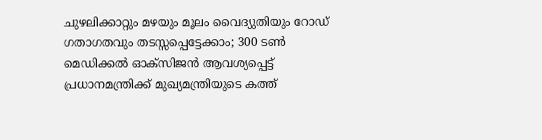ചുഴലിക്കാറ്റും മഴയും മൂലം വൈദ്യുതിയും റോഡ് ഗതാഗതവും തടസ്സപ്പെട്ടേക്കാം; 300 ടണ്‍ മെഡിക്കല്‍ ഓക്‌സിജന്‍ ആവശ്യപ്പെട്ട് പ്രധാനമന്ത്രിക്ക് മുഖ്യമന്ത്രിയുടെ കത്ത്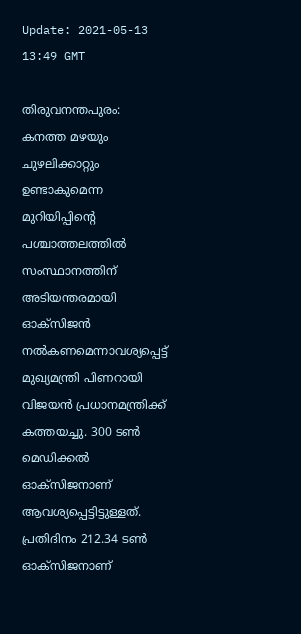Update: 2021-05-13 13:49 GMT

തിരുവനന്തപുരം: കനത്ത മഴയും ചുഴലിക്കാറ്റും ഉണ്ടാകുമെന്ന മുറിയിപ്പിന്റെ പശ്ചാത്തലത്തില്‍ സംസ്ഥാനത്തിന് അടിയന്തരമായി ഓക്‌സിജന്‍ നല്‍കണമെന്നാവശ്യപ്പെട്ട് മുഖ്യമന്ത്രി പിണറായി വിജയന്‍ പ്രധാനമന്ത്രിക്ക് കത്തയച്ചു. 300 ടണ്‍ മെഡിക്കല്‍ ഓക്‌സിജനാണ് ആവശ്യപ്പെട്ടിട്ടുള്ളത്. പ്രതിദിനം 212.34 ടണ്‍ ഓക്‌സിജനാണ്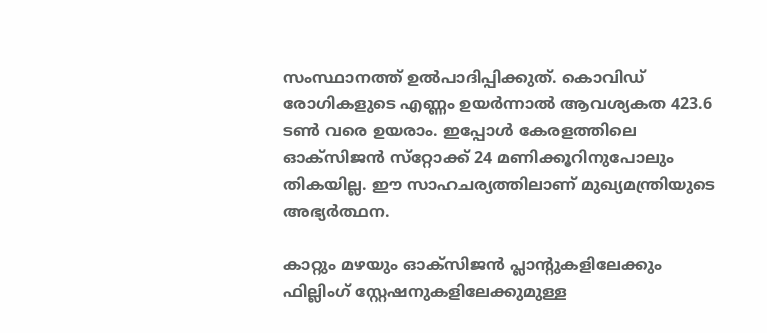സംസ്ഥാനത്ത് ഉല്‍പാദിപ്പിക്കുത്. കൊവിഡ് രോഗികളുടെ എണ്ണം ഉയര്‍ന്നാല്‍ ആവശ്യകത 423.6 ടണ്‍ വരെ ഉയരാം. ഇപ്പോള്‍ കേരളത്തിലെ ഓക്‌സിജന്‍ സ്‌റ്റോക്ക് 24 മണിക്കൂറിനുപോലും തികയില്ല. ഈ സാഹചര്യത്തിലാണ് മുഖ്യമന്ത്രിയുടെ അഭ്യര്‍ത്ഥന.

കാറ്റും മഴയും ഓക്‌സിജന്‍ പ്ലാന്റുകളിലേക്കും ഫില്ലിംഗ് സ്റ്റേഷനുകളിലേക്കുമുള്ള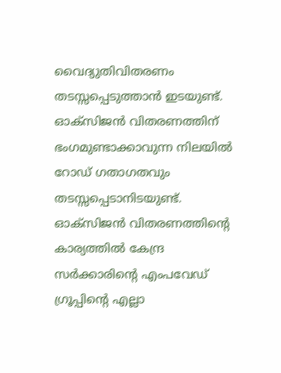വൈദ്യുതിവിതരണം തടസ്സപ്പെടുത്താന്‍ ഇടയുണ്ട്. ഓക്‌സിജന്‍ വിതരണത്തിന് ഭംഗമുണ്ടാക്കാവുന്ന നിലയില്‍ റോഡ് ഗതാഗതവും തടസ്സപ്പെടാനിടയുണ്ട്. ഓക്‌സിജന്‍ വിതരണത്തിന്റെ കാര്യത്തില്‍ കേന്ദ്ര സര്‍ക്കാരിന്റെ എംപവേഡ് ഗ്രൂപ്പിന്റെ എല്ലാ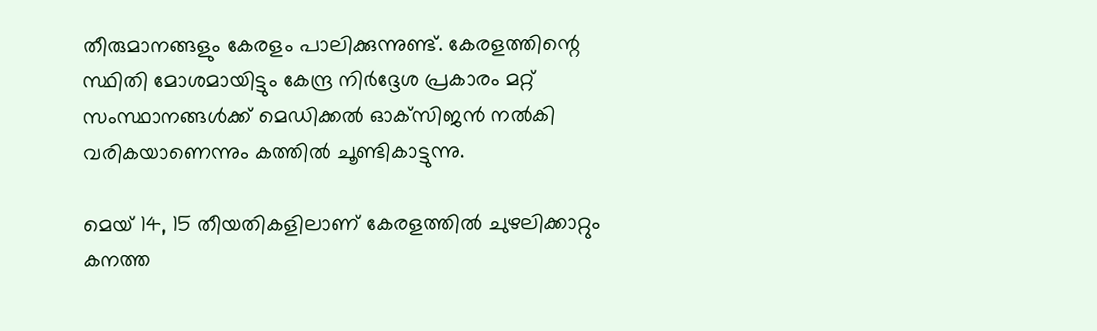തീരുമാനങ്ങളും കേരളം പാലിക്കുന്നുണ്ട്. കേരളത്തിന്റെ സ്ഥിതി മോശമായിട്ടും കേന്ദ്ര നിര്‍ദ്ദേശ പ്രകാരം മറ്റ് സംസ്ഥാനങ്ങള്‍ക്ക് മെഡിക്കല്‍ ഓക്‌സിജന്‍ നല്‍കി വരികയാണെന്നും കത്തില്‍ ചൂണ്ടികാട്ടുന്നു.

മെയ് 14, 15 തീയതികളിലാണ് കേരളത്തില്‍ ചുഴലിക്കാറ്റും കനത്ത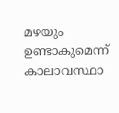മഴയും ഉണ്ടാകുമെന്ന് കാലാവസ്ഥാ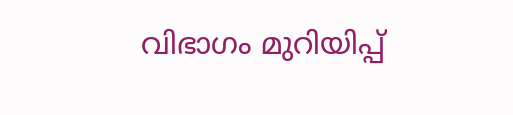വിഭാഗം മുറിയിപ്പ്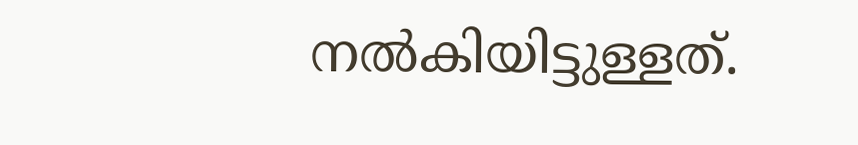നല്‍കിയിട്ടുള്ളത്.